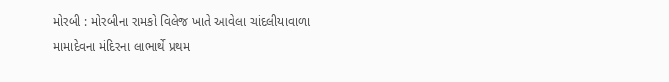મોરબી : મોરબીના રામકો વિલેજ ખાતે આવેલા ચાંદલીયાવાળા મામાદેવના મંદિરના લાભાર્થે પ્રથમ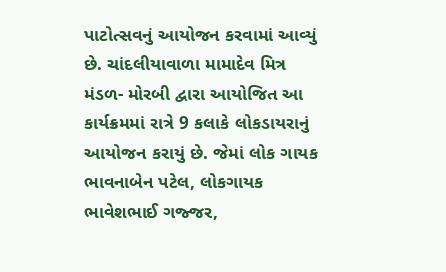પાટોત્સવનું આયોજન કરવામાં આવ્યું છે. ચાંદલીયાવાળા મામાદેવ મિત્ર મંડળ- મોરબી દ્વારા આયોજિત આ કાર્યક્રમમાં રાત્રે 9 કલાકે લોકડાયરાનું આયોજન કરાયું છે. જેમાં લોક ગાયક ભાવનાબેન પટેલ, લોકગાયક ભાવેશભાઈ ગજ્જર,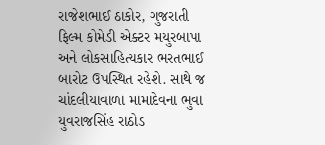રાજેશભાઈ ઠાકોર, ગુજરાતી ફિલ્મ કોમેડી એક્ટર મયુરબાપા અને લોકસાહિત્યકાર ભરતભાઈ બારોટ ઉપસ્થિત રહેશે. સાથે જ ચાંદલીયાવાળા મામાદેવના ભુવા યુવરાજસિંહ રાઠોડ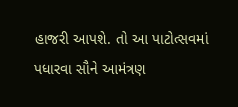હાજરી આપશે. તો આ પાટોત્સવમાં પધારવા સૌને આમંત્રણ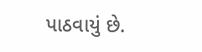પાઠવાયું છે.